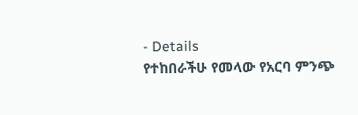- Details
የተከበራችሁ የመላው የአርባ ምንጭ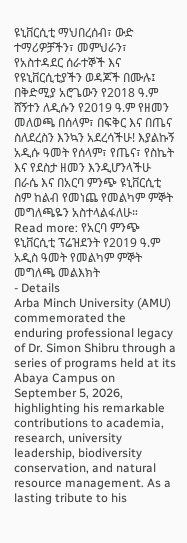ዩኒቨርሲቲ ማህበረሰብ፣ ውድ ተማሪዎቻችን፣ መምህራን፣ የአስተዳደር ሰራተኞች እና የዩኒቨርሲቲያችን ወዳጆች በሙሉ፤
በቅድሚያ አሮጌውን የ2018 ዓ.ም ሸኝተን ለዲሱን የ2019 ዓ.ም የዘመን መለወጫ በሰላም፣ በፍቅር እና በጤና ስለደረስን እንኳን አደረሳችሁ! እያልኩኝ አዲሱ ዓመት የሰላም፣ የጤና፣ የስኬት እና የደስታ ዘመን እንዲሆንላችሁ በራሴ እና በአርባ ምንጭ ዩኒቨርሲቲ ስም ከልብ የመነጨ የመልካም ምኞት መግለጫዬን አስተላልፋለሁ።
Read more: የአርባ ምንጭ ዩኒቨርሲቲ ፕሬዝደንት የ2019 ዓ.ም አዲስ ዓመት የመልካም ምኞት መግለጫ መልእክት
- Details
Arba Minch University (AMU) commemorated the enduring professional legacy of Dr. Simon Shibru through a series of programs held at its Abaya Campus on September 5, 2026, highlighting his remarkable contributions to academia, research, university leadership, biodiversity conservation, and natural resource management. As a lasting tribute to his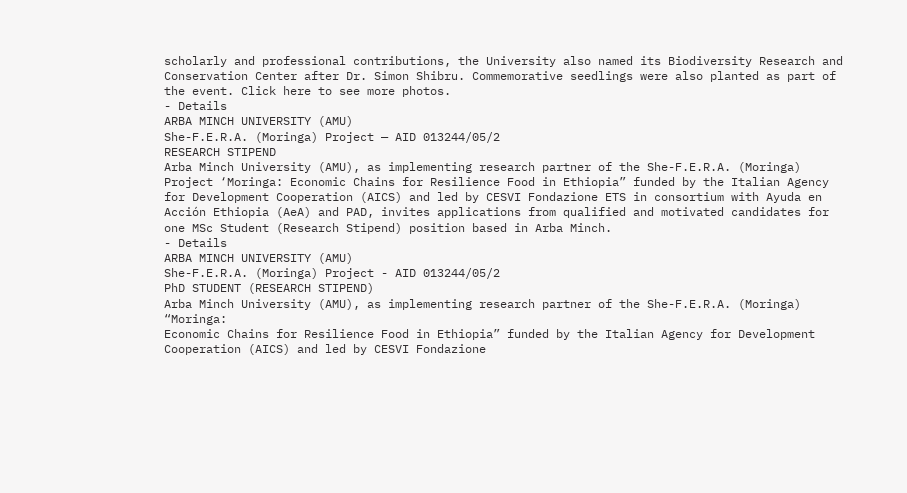scholarly and professional contributions, the University also named its Biodiversity Research and Conservation Center after Dr. Simon Shibru. Commemorative seedlings were also planted as part of the event. Click here to see more photos.
- Details
ARBA MINCH UNIVERSITY (AMU)
She-F.E.R.A. (Moringa) Project — AID 013244/05/2
RESEARCH STIPEND
Arba Minch University (AMU), as implementing research partner of the She-F.E.R.A. (Moringa)
Project ‘Moringa: Economic Chains for Resilience Food in Ethiopia” funded by the Italian Agency for Development Cooperation (AICS) and led by CESVI Fondazione ETS in consortium with Ayuda en Acción Ethiopia (AeA) and PAD, invites applications from qualified and motivated candidates for one MSc Student (Research Stipend) position based in Arba Minch.
- Details
ARBA MINCH UNIVERSITY (AMU)
She-F.E.R.A. (Moringa) Project - AID 013244/05/2
PhD STUDENT (RESEARCH STIPEND)
Arba Minch University (AMU), as implementing research partner of the She-F.E.R.A. (Moringa) “Moringa:
Economic Chains for Resilience Food in Ethiopia” funded by the Italian Agency for Development Cooperation (AICS) and led by CESVI Fondazione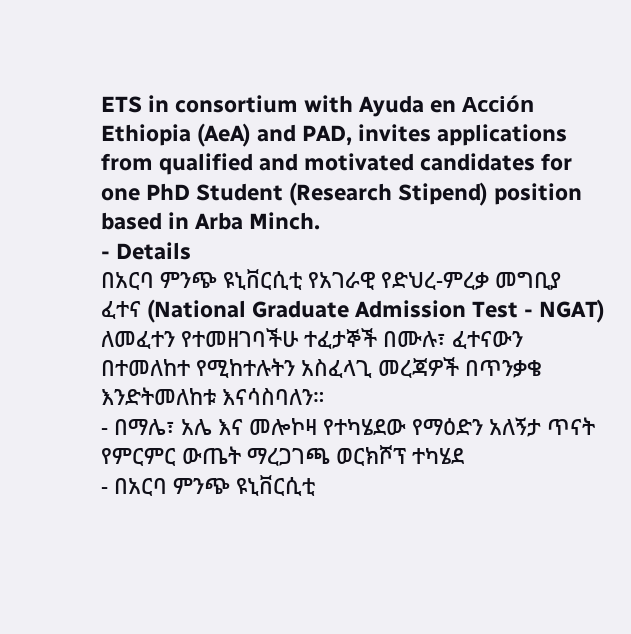ETS in consortium with Ayuda en Acción Ethiopia (AeA) and PAD, invites applications from qualified and motivated candidates for one PhD Student (Research Stipend) position based in Arba Minch.
- Details
በአርባ ምንጭ ዩኒቨርሲቲ የአገራዊ የድህረ-ምረቃ መግቢያ ፈተና (National Graduate Admission Test - NGAT) ለመፈተን የተመዘገባችሁ ተፈታኞች በሙሉ፣ ፈተናውን በተመለከተ የሚከተሉትን አስፈላጊ መረጃዎች በጥንቃቄ እንድትመለከቱ እናሳስባለን።
- በማሌ፣ አሌ እና መሎኮዛ የተካሄደው የማዕድን አለኝታ ጥናት የምርምር ውጤት ማረጋገጫ ወርክሾፕ ተካሄደ
- በአርባ ምንጭ ዩኒቨርሲቲ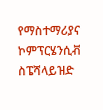የማስተማሪያና ኮምፕርሄንሲቭ ስፔሻላይዝድ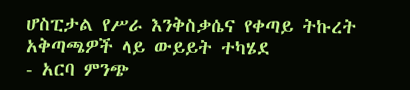ሆስፒታል የሥራ እንቅስቃሴና የቀጣይ ትኩረት አቅጣጫዎች ላይ ውይይት ተካሄደ
- አርባ ምንጭ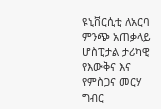ዩኒቨርሲቲ ለአርባ ምንጭ አጠቃላይ ሆስፒታል ታሪካዊ የእውቅና እና የምስጋና መርሃ ግብር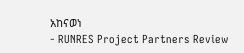አከናወነ
- RUNRES Project Partners Review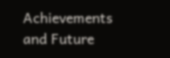Achievements and Future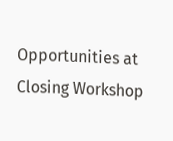Opportunities at Closing Workshop